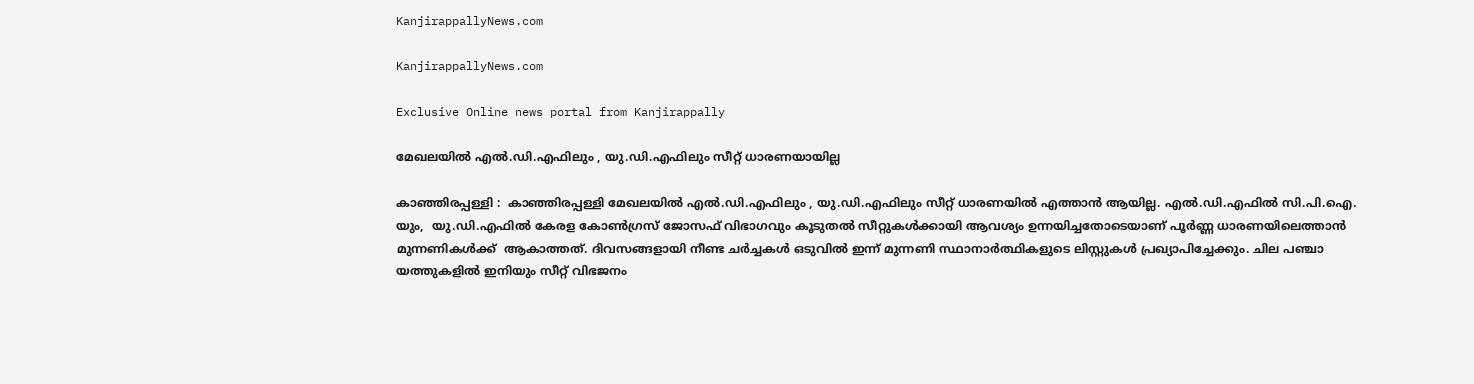KanjirappallyNews.com

KanjirappallyNews.com

Exclusive Online news portal from Kanjirappally

മേഖലയിൽ എൽ.ഡി.എഫിലും , യു.ഡി.എഫിലും സീറ്റ് ധാരണയായില്ല

കാഞ്ഞിരപ്പള്ളി :  കാഞ്ഞിരപ്പള്ളി മേഖലയിൽ എൽ.ഡി.എഫിലും , യു.ഡി.എഫിലും സീറ്റ് ധാരണയിൽ എത്താൻ ആയില്ല. എൽ.ഡി.എഫിൽ സി.പി.ഐ. യും,  യു.ഡി.എഫിൽ കേരള കോൺഗ്രസ് ജോസഫ് വിഭാഗവും കൂടുതൽ സീറ്റുകൾക്കായി ആവശ്യം ഉന്നയിച്ചതോടെയാണ് പൂർണ്ണ ധാരണയിലെത്താൻ മുന്നണികൾക്ക്  ആകാത്തത്. ദിവസങ്ങളായി നീണ്ട ചർച്ചകൾ ഒടുവിൽ ഇന്ന് മുന്നണി സ്ഥാനാർത്ഥികളുടെ ലിസ്റ്റുകൾ പ്രഖ്യാപിച്ചേക്കും. ചില പഞ്ചാ
യത്തുകളിൽ ഇനിയും സീറ്റ് വിഭജനം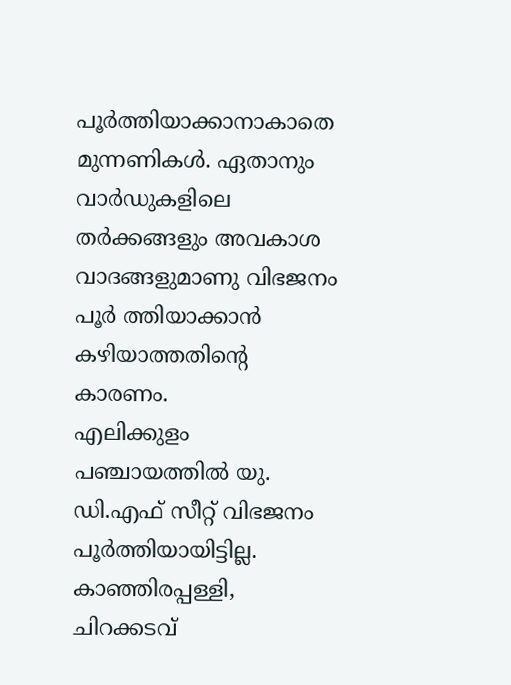പൂർത്തിയാക്കാനാകാതെ മുന്നണികൾ. ഏതാനും വാർഡുകളിലെ തർക്കങ്ങളും അവകാശ വാദങ്ങളുമാണു വിഭജനം പൂർ ത്തിയാക്കാൻ കഴിയാത്തതിന്റെ കാരണം.
എലിക്കുളം പഞ്ചായത്തിൽ യു. ഡി.എഫ് സീറ്റ് വിഭജനം പൂർത്തിയായിട്ടില്ല. കാഞ്ഞിരപ്പള്ളി, ചിറക്കടവ്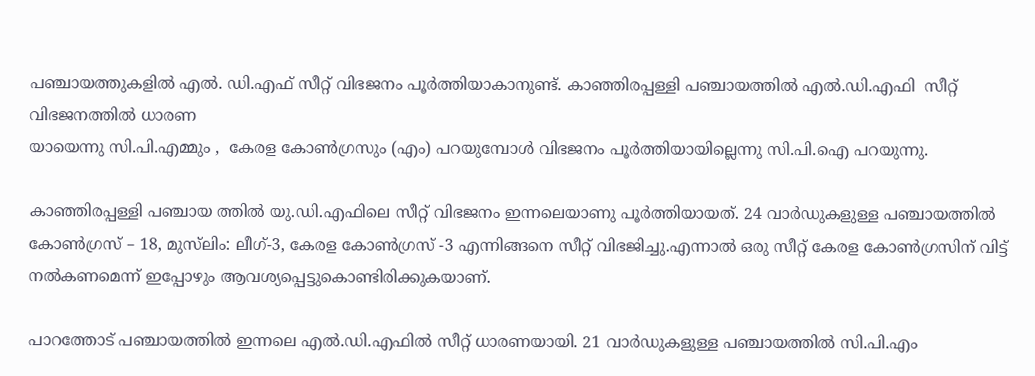പഞ്ചായത്തുകളിൽ എൽ. ഡി.എഫ് സീറ്റ് വിഭജനം പൂർത്തിയാകാനുണ്ട്. കാഞ്ഞിരപ്പള്ളി പഞ്ചായത്തിൽ എൽ.ഡി.എഫി  സീറ്റ് വിഭജനത്തിൽ ധാരണ
യായെന്നു സി.പി.എമ്മും ,  കേരള കോൺഗ്രസും (എം) പറയുമ്പോൾ വിഭജനം പൂർത്തിയായില്ലെന്നു സി.പി.ഐ പറയുന്നു.

കാഞ്ഞിരപ്പള്ളി പഞ്ചായ ത്തിൽ യു.ഡി.എഫിലെ സീറ്റ് വിഭജനം ഇന്നലെയാണു പൂർത്തിയായത്. 24 വാർഡുകളുള്ള പഞ്ചായത്തിൽ കോൺഗ്രസ് – 18, മുസ്‌ലിം: ലീഗ്-3, കേരള കോൺഗ്രസ് -3 എന്നിങ്ങനെ സീറ്റ് വിഭജിച്ചു.എന്നാൽ ഒരു സീറ്റ് കേരള കോൺഗ്രസിന് വിട്ട് നൽകണമെന്ന് ഇപ്പോഴും ആവശ്യപ്പെട്ടുകൊണ്ടിരിക്കുകയാണ്.

പാറത്തോട് പഞ്ചായത്തിൽ ഇന്നലെ എൽ.ഡി.എഫിൽ സീറ്റ് ധാരണയായി. 21 വാർഡുകളുള്ള പഞ്ചായത്തിൽ സി.പി.എം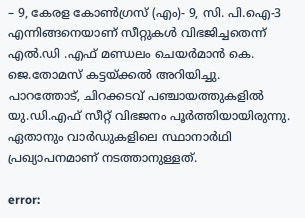– 9, കേരള കോൺഗ്രസ് (എം)- 9, സി. പി.ഐ-3 എന്നിങ്ങനെയാണ് സീറ്റുകൾ വിഭജിച്ചതെന്ന് എൽ.ഡി .എഫ് മണ്ഡലം ചെയർമാൻ കെ. ജെ.തോമസ് കട്ടയ്ക്കൽ അറിയിച്ചു.
പാറത്തോട്, ചിറക്കടവ് പഞ്ചായത്തുകളിൽ യു.ഡി.എഫ് സീറ്റ് വിഭജനം പൂർത്തിയായിരുന്നു. ഏതാനും വാർഡുകളിലെ സ്ഥാനാർഥി പ്രഖ്യാപനമാണ് നടത്താനുള്ളത്.

error: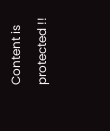Content is protected !!